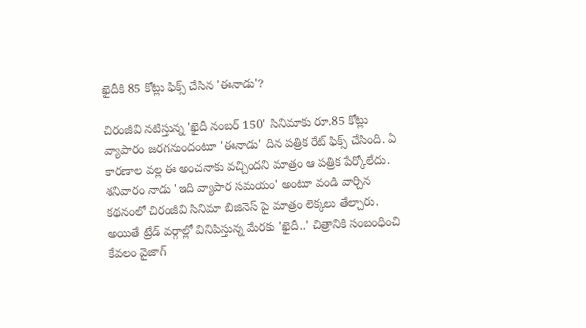ఖైదీకి 85 కోట్లు ఫిక్స్ చేసిన 'ఈనాడు'?

చిరంజీవి నటిస్తున్న 'ఖైదీ నంబర్ 150' సినిమాకు రూ.85 కోట్లు వ్యాపారం జరగనుందంటూ 'ఈనాడు' దిన పత్రిక రేట్ ఫిక్స్ చేసింది. ఏ కారణాల వల్ల ఈ అంచనాకు వచ్చిందని మాత్రం ఆ పత్రిక పేర్కోలేదు. శనివారం నాడు 'ఇది వ్యాపార సమయం' అంటూ వండి వార్చిన కథనంలో చిరంజీవి సినిమా బిజినెస్ పై మాత్రం లెక్కలు తేల్చారు. అయితే ట్రేడ్ వర్గాల్లో వినిపిస్తున్న మేరకు 'ఖైదీ..' చిత్రానికి సంబంధించి కేవలం వైజాగ్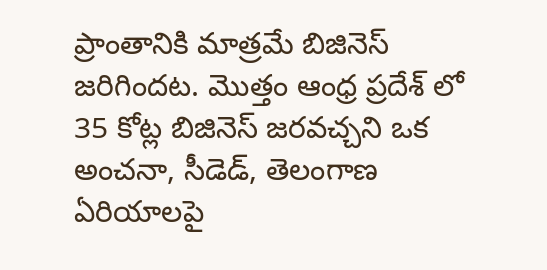ప్రాంతానికి మాత్రమే బిజినెస్ జరిగిందట. మెుత్తం ఆంధ్ర ప్రదేశ్ లో 35 కోట్ల బిజినెస్ జరవచ్చని ఒక అంచనా, సీడెడ్, తెలంగాణ ఏరియాలపై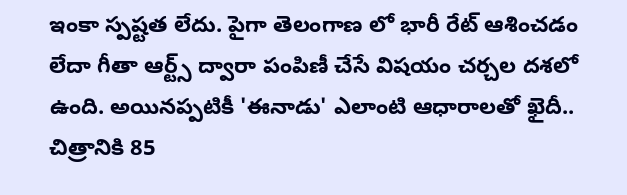ఇంకా స్పష్టత లేదు. పైగా తెలంగాణ లో భారీ రేట్ ఆశించడం లేదా గీతా ఆర్ట్స్ ద్వారా పంపిణీ చేసే విషయం చర్చల దశలో ఉంది. అయినప్పటికీ 'ఈనాడు' ఎలాంటి ఆధారాలతో ఖైదీ.. చిత్రానికి 85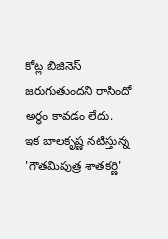కోట్ల బిజినెస్ జరుగుతుందని రాసిందో అర్థం కావడం లేదు.
ఇక బాలకృష్ణ నటిస్తున్న 'గౌతమిపుత్ర శాతకర్ణి'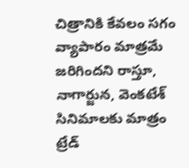చిత్రానికి కేవలం సగం వ్యాపారం మాత్రమే జరిగిందని రాస్తూ, నాగార్జున, వెంకటేశ్ సినిమాలకు మాత్రం ట్రేడ్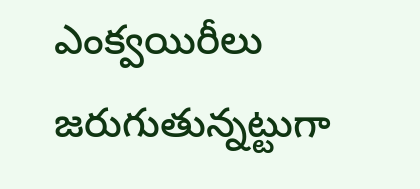ఎంక్వయిరీలు జరుగుతున్నట్టుగా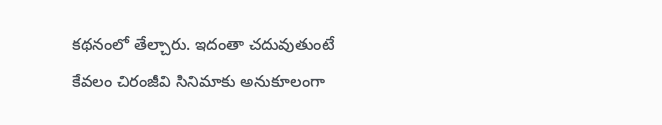కథనంలో తేల్చారు. ఇదంతా చదువుతుంటే కేవలం చిరంజీవి సినిమాకు అనుకూలంగా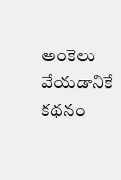అంకెలు వేయడానికే కథనం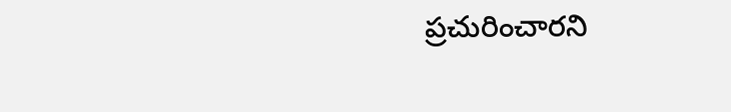ప్రచురించారని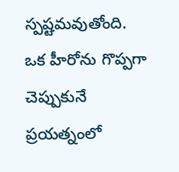స్పష్టమవుతోంది. ఒక హీరోను గొప్పగా చెప్పుకునే ప్రయత్నంలో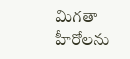మిగతా హీరోలను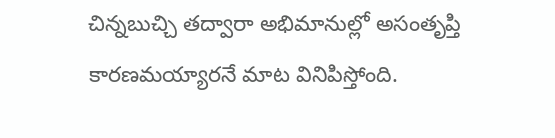చిన్నబుచ్చి తద్వారా అభిమానుల్లో అసంతృప్తి కారణమయ్యారనే మాట వినిపిస్తోంది.